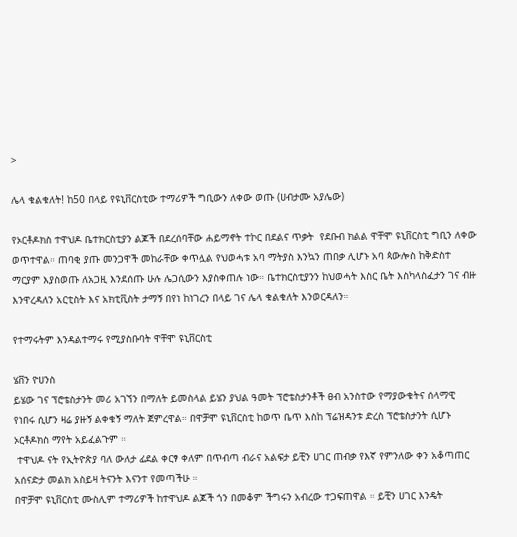>

ሌላ ቁልቁለት! ከ50 በላይ የዩኒቨርስቲው ተማሪዎች ግቢውን ለቀው ወጡ (ሀብታሙ አያሌው)

የኦርቶዶክስ ተዋህዶ ቤተክርስቲያን ልጆች በደረሰባቸው ሐይማኖት ተኮር በደልና ጥቃት  የደቡብ ክልል ዋቸሞ ዩኒቨርስቲ ግቢን ለቀው ወጥተዋል። ጠባቂ ያጡ መንጋዋች መከራቸው ቀጥሏል የህወሓቱ አባ ማትያስ እንኳን ጠበቃ ሊሆኑ አባ ጳውሎስ ከቅድስተ ማርያም እያስወጡ ለአጋዚ እንደሰጡ ሁሉ ሌጋሲውን እያስቀጠሉ ነው። ቤተክርስቲያንን ከህወሓት እስር ቤት እስካላስፈታን ገና ብዙ እንዋረዳለን አርቲስት እና አክቲቪስት ታማኝ በየነ ከነገረን በላይ ገና ሌላ ቁልቁለት እንወርዳለን።

የተማሩትም እንዳልተማሩ የሚያስቡባት ዋቸሞ ዩኒቨርስቲ

ሄቨን ዮሀንስ
ይሄው ገና ፕሮቴስታንት መሪ አገኘን በማለት ይመስላል ይሄን ያህል ዓመት ፕሮቴስታንቶች ፀብ አንስተው የማያውቁትና ሰላማዊ የነበሩ ሲሆን ዛሬ ያዙኝ ልቀቁኝ ማለት ጀምረዋል። በዋቻሞ ዩኒቨርስቲ ከወጥ ቤጥ እስከ ፕሬዝዳንቱ ድረስ ፕሮቴስታንት ሲሆኑ ኦርቶዶክስ ማየት አይፈልጉም ።
 ተዋህዶ ናት የኢትዮጵያ ባለ ውለታ ፊደል ቀርፃ ቀለም በጥብጣ ብራና አልፍታ ይቺን ሀገር ጠብቃ የእኛ የምንለው ቀን አቆጣጠር አሰናድታ መልክ አስይዛ ትናንት እናንተ የመጣችሁ ።
በዋቻሞ ዩኒቨርስቲ ሙስሊም ተማሪዎች ከተዋህዶ ልጆች ጎን በመቆም ችግሩን አብረው ተጋፍጠዋል ። ይቺን ሀገር እንዴት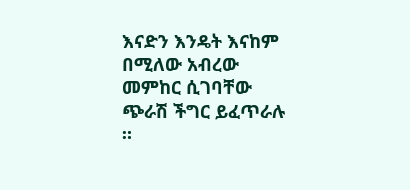እናድን እንዴት እናከም በሚለው አብረው መምከር ሲገባቸው ጭራሽ ችግር ይፈጥራሉ ።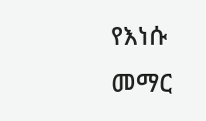የእነሱ መማር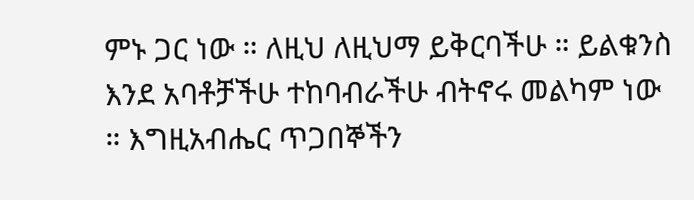ምኑ ጋር ነው ። ለዚህ ለዚህማ ይቅርባችሁ ። ይልቁንስ እንደ አባቶቻችሁ ተከባብራችሁ ብትኖሩ መልካም ነው ። እግዚአብሔር ጥጋበኞችን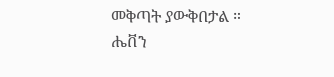መቅጣት ያውቅበታል ።
ሔቨን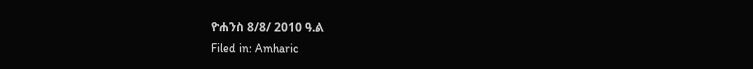ዮሐንስ 8/8/ 2010 ዓ.ል
Filed in: Amharic